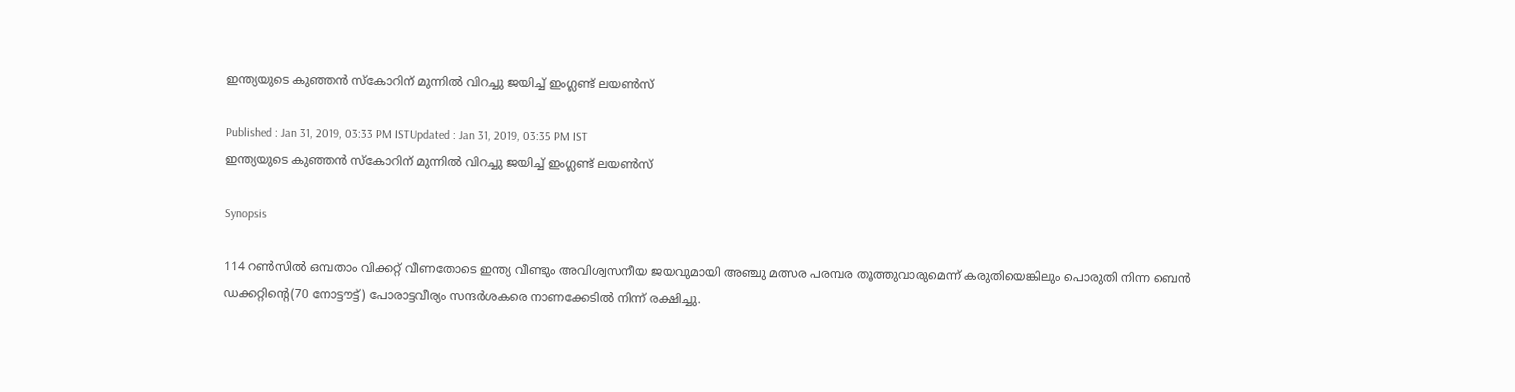ഇന്ത്യയുടെ കുഞ്ഞന്‍ സ്കോറിന് മുന്നില്‍ വിറച്ചു ജയിച്ച് ഇംഗ്ലണ്ട് ലയണ്‍സ്

Published : Jan 31, 2019, 03:33 PM ISTUpdated : Jan 31, 2019, 03:35 PM IST
ഇന്ത്യയുടെ കുഞ്ഞന്‍ സ്കോറിന് മുന്നില്‍ വിറച്ചു ജയിച്ച് ഇംഗ്ലണ്ട് ലയണ്‍സ്

Synopsis

114 റണ്‍സില്‍ ഒമ്പതാം വിക്കറ്റ് വീണതോടെ ഇന്ത്യ വീണ്ടും അവിശ്വസനീയ ജയവുമായി അഞ്ചു മത്സര പരമ്പര തൂത്തുവാരുമെന്ന് കരുതിയെങ്കിലും പൊരുതി നിന്ന ബെന്‍ ഡക്കറ്റിന്റെ(70 നോട്ടൗട്ട്) പോരാട്ടവീര്യം സന്ദര്‍ശകരെ നാണക്കേടില്‍ നിന്ന് രക്ഷിച്ചു.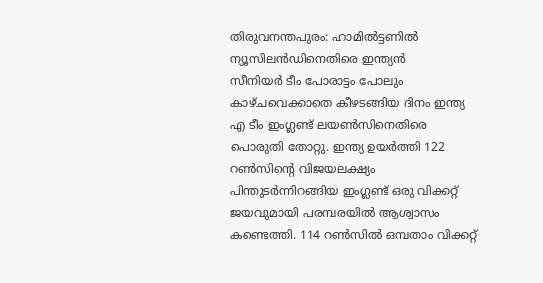തിരുവനന്തപുരം: ഹാമില്‍ട്ടണില്‍ ന്യൂസിലന്‍ഡിനെതിരെ ഇന്ത്യന്‍ സീനിയര്‍ ‍ടീം പോരാട്ടം പോലും കാഴ്ചവെക്കാതെ കീഴടങ്ങിയ ദിനം ഇന്ത്യ എ ടീം ഇംഗ്ലണ്ട് ലയണ്‍സിനെതിരെ പൊരുതി തോറ്റു. ഇന്ത്യ ഉയര്‍ത്തി 122 റണ്‍സിന്റെ വിജയലക്ഷ്യം പിന്തുടര്‍ന്നിറങ്ങിയ ഇംഗ്ലണ്ട് ഒരു വിക്കറ്റ് ജയവുമായി പരമ്പരയില്‍ ആശ്വാസം കണ്ടെത്തി. 114 റണ്‍സില്‍ ഒമ്പതാം വിക്കറ്റ്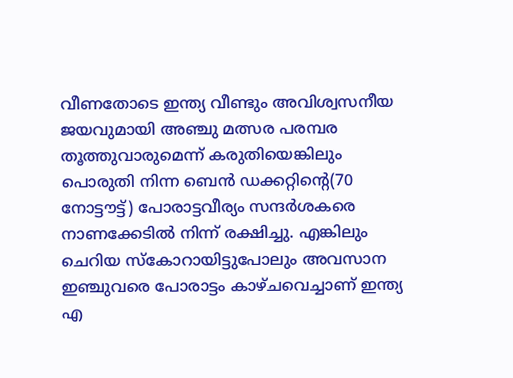വീണതോടെ ഇന്ത്യ വീണ്ടും അവിശ്വസനീയ ജയവുമായി അഞ്ചു മത്സര പരമ്പര തൂത്തുവാരുമെന്ന് കരുതിയെങ്കിലും പൊരുതി നിന്ന ബെന്‍ ഡക്കറ്റിന്റെ(70 നോട്ടൗട്ട്) പോരാട്ടവീര്യം സന്ദര്‍ശകരെ നാണക്കേടില്‍ നിന്ന് രക്ഷിച്ചു. എങ്കിലും ചെറിയ സ്കോറായിട്ടുപോലും അവസാന ഇഞ്ചുവരെ പോരാട്ടം കാഴ്ചവെച്ചാണ് ഇന്ത്യ എ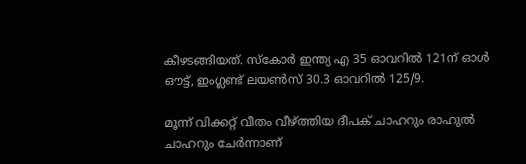കീഴടങ്ങിയത്. സ്കോര്‍ ഇന്ത്യ എ 35 ഓവറില്‍ 121ന് ഓള്‍ ഔട്ട്, ഇംഗ്ലണ്ട് ലയണ്‍സ് 30.3 ഓവറില്‍ 125/9.

മൂന്ന് വിക്കറ്റ് വീതം വീഴ്ത്തിയ ദീപക് ചാഹറും രാഹുല്‍ ചാഹറും ചേര്‍ന്നാണ്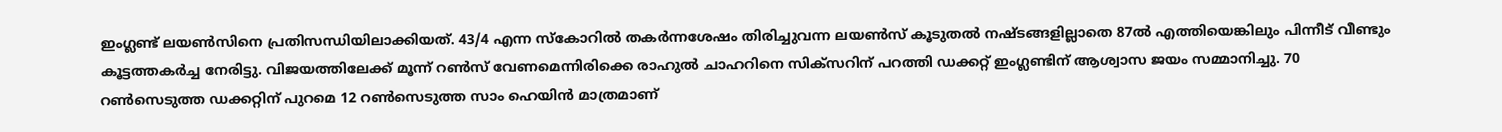ഇംഗ്ലണ്ട് ലയണ്‍സിനെ പ്രതിസന്ധിയിലാക്കിയത്. 43/4 എന്ന സ്കോറില്‍ തകര്‍ന്നശേഷം തിരിച്ചുവന്ന ലയണ്‍സ് കൂടുതല്‍ നഷ്ടങ്ങളില്ലാതെ 87ല്‍ എത്തിയെങ്കിലും പിന്നീട് വീണ്ടും കൂട്ടത്തകര്‍ച്ച നേരിട്ടു. വിജയത്തിലേക്ക് മൂന്ന് റണ്‍സ് വേണമെന്നിരിക്കെ രാഹുല്‍ ചാഹറിനെ സിക്സറിന് പറത്തി ഡക്കറ്റ് ഇംഗ്ലണ്ടിന് ആശ്വാസ ജയം സമ്മാനിച്ചു. 70 റണ്‍സെടുത്ത ഡക്കറ്റിന് പുറമെ 12 റണ്‍സെടുത്ത സാം ഹെയിന്‍ മാത്രമാണ്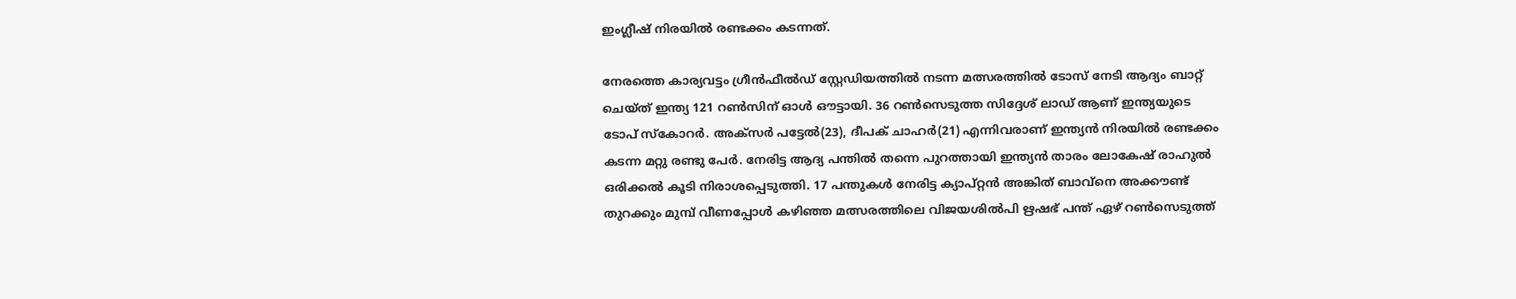ഇംഗ്ലീഷ് നിരയില്‍ രണ്ടക്കം കടന്നത്.

നേരത്തെ കാര്യവട്ടം ഗ്രീന്‍ഫീല്‍ഡ‍് സ്റ്റേഡിയത്തില്‍ നടന്ന മത്സരത്തില്‍ ടോസ് നേടി ആദ്യം ബാറ്റ് ചെയ്ത് ഇന്ത്യ 121 റണ്‍സിന് ഓള്‍ ഔട്ടായി. 36 റണ്‍സെടുത്ത സിദ്ദേശ് ലാഡ് ആണ് ഇന്ത്യയുടെ ടോപ് സ്കോറര്‍. അക്സര്‍ പട്ടേല്‍(23), ദീപക് ചാഹര്‍(21) എന്നിവരാണ് ഇന്ത്യന്‍ നിരയില്‍ രണ്ടക്കം കടന്ന മറ്റു രണ്ടു പേര്‍. നേരിട്ട ആദ്യ പന്തില്‍ തന്നെ പുറത്തായി ഇന്ത്യന്‍ താരം ലോകേഷ് രാഹുല്‍ ഒരിക്കല്‍ കൂടി നിരാശപ്പെടുത്തി. 17 പന്തുകള്‍ നേരിട്ട ക്യാപ്റ്റന്‍ അങ്കിത് ബാവ്‌നെ അക്കൗണ്ട് തുറക്കും മുമ്പ് വീണപ്പോള്‍ കഴിഞ്ഞ മത്സരത്തിലെ വിജയശില്‍പി ഋഷഭ് പന്ത് ഏഴ് റണ്‍സെടുത്ത്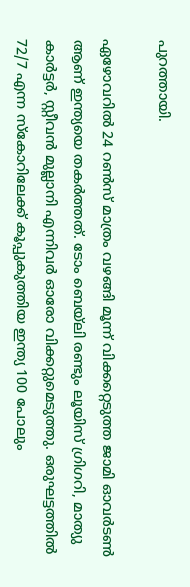പുറത്തായി.

ഏഴോവറില്‍ 24 റണ്‍സ് മാത്രം വഴങ്ങി മൂന്ന് വിക്കറ്റെടുത്ത ജാമി ഓവര്‍ടണ്‍ ആണ് ഇന്ത്യയെ തകര്‍ത്തത്. ടോം ബെയ്‌ലി രണ്ടും ലൂയിസ് ഗ്രിഗറി, മാത്യു കാര്‍ട്ടര്‍, സ്റ്റീവന്‍ മുല്ലാനി എന്നിവര്‍ ഓരോ വിക്കറ്റുമെടുത്തു. ഒരുഘട്ടത്തില്‍ 72/7 എന്ന സ്കോറിലേക്ക് കൂപ്പുകുത്തിയ ഇന്ത്യ 100 പോലും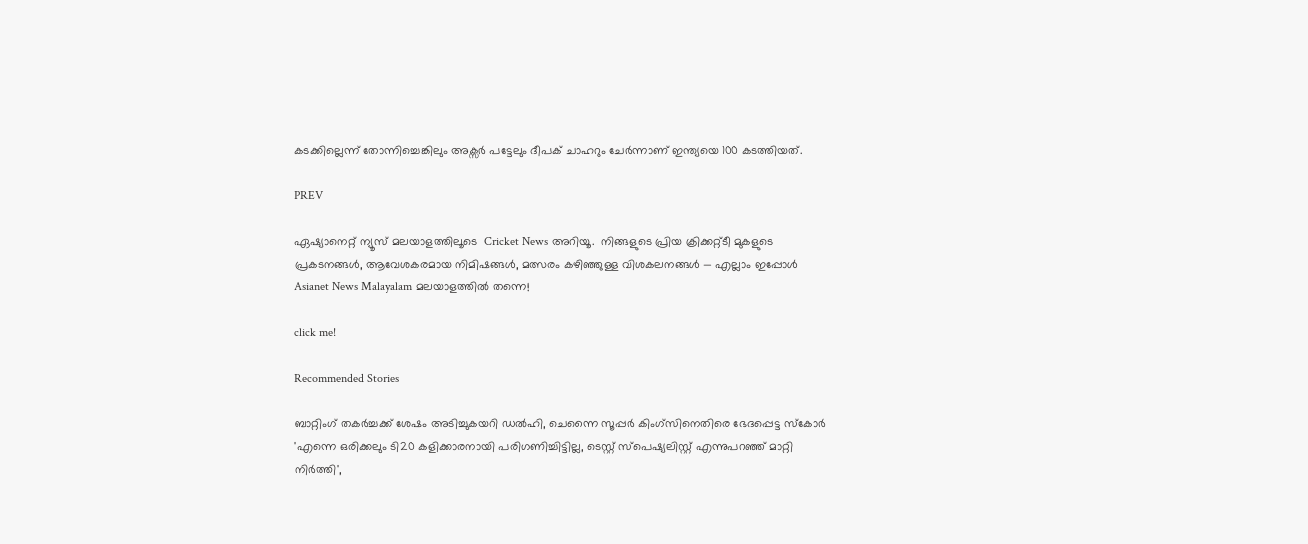കടക്കില്ലെന്ന് തോന്നിച്ചെങ്കിലും അക്സര്‍ പട്ടേലും ദീപക് ചാഹറും ചേര്‍ന്നാണ് ഇന്ത്യയെ 100 കടത്തിയത്.

PREV

ഏഷ്യാനെറ്റ് ന്യൂസ് മലയാളത്തിലൂടെ  Cricket News അറിയൂ.  നിങ്ങളുടെ പ്രിയ ക്രിക്കറ്റ്ടീ മുകളുടെ പ്രകടനങ്ങൾ, ആവേശകരമായ നിമിഷങ്ങൾ, മത്സരം കഴിഞ്ഞുള്ള വിശകലനങ്ങൾ — എല്ലാം ഇപ്പോൾ Asianet News Malayalam മലയാളത്തിൽ തന്നെ!

click me!

Recommended Stories

ബാറ്റിംഗ് തകർച്ചക്ക് ശേഷം അടിച്ചുകയറി ഡല്‍ഹി, ചെന്നൈ സൂപ്പര്‍ കിംഗ്സിനെതിരെ ഭേദപ്പെട്ട സ്കോര്‍
'എന്നെ ഒരിക്കലും ടി20 കളിക്കാരനായി പരിഗണിച്ചിട്ടില്ല, ടെസ്റ്റ് സ്പെഷ്യലിസ്റ്റ് എന്നുപറഞ്ഞ് മാറ്റി നിര്‍ത്തി',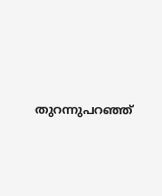തുറന്നുപറഞ്ഞ്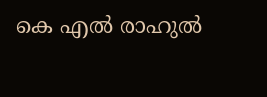കെ എൽ രാഹുൽ